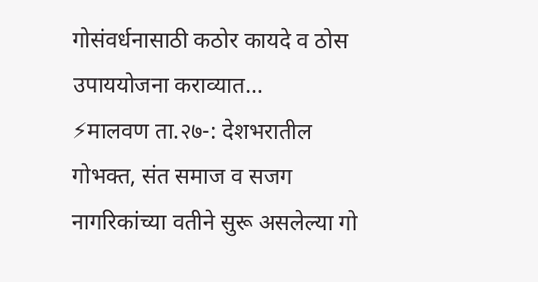गोसंवर्धनासाठी कठोर कायदे व ठोस उपाययोजना कराव्यात…
⚡मालवण ता.२७-: देशभरातील गोभक्त, संत समाज व सजग नागरिकांच्या वतीने सुरू असलेल्या गो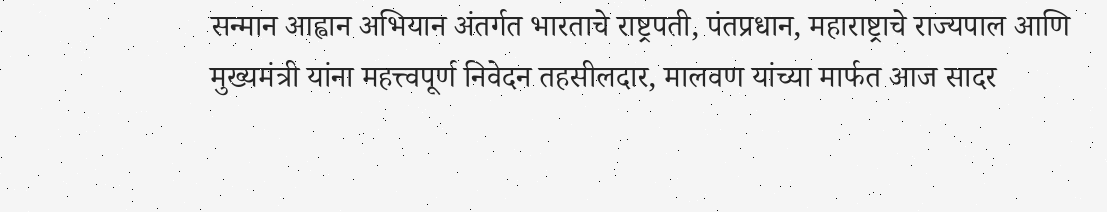सन्मान आह्वान अभियान अंतर्गत भारताचे राष्ट्रपती, पंतप्रधान, महाराष्ट्राचे राज्यपाल आणि मुख्यमंत्री यांना महत्त्वपूर्ण निवेदन तहसीलदार, मालवण यांच्या मार्फत आज सादर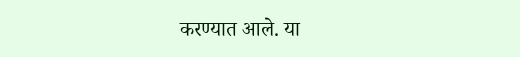करण्यात आले. या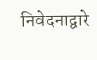निवेदनाद्वारे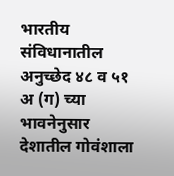भारतीय संविधानातील अनुच्छेद ४८ व ५१ अ (ग) च्या भावनेनुसार देशातील गोवंशाला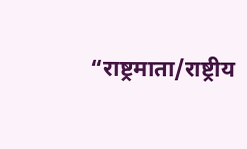“राष्ट्रमाता/राष्ट्रीय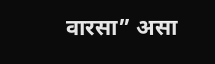वारसा” असा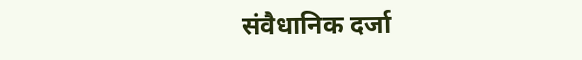संवैधानिक दर्जा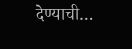देण्याची…